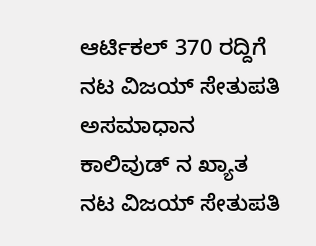ಆರ್ಟಿಕಲ್ 370 ರದ್ದಿಗೆ ನಟ ವಿಜಯ್ ಸೇತುಪತಿ ಅಸಮಾಧಾನ
ಕಾಲಿವುಡ್ ನ ಖ್ಯಾತ ನಟ ವಿಜಯ್ ಸೇತುಪತಿ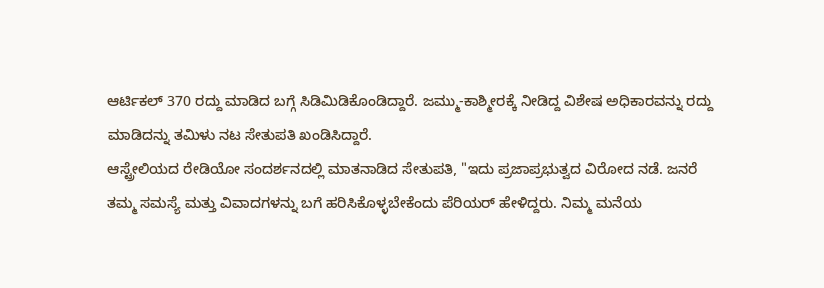ಆರ್ಟಿಕಲ್ 370 ರದ್ದು ಮಾಡಿದ ಬಗ್ಗೆ ಸಿಡಿಮಿಡಿಕೊಂಡಿದ್ದಾರೆ. ಜಮ್ಮು-ಕಾಶ್ಮೀರಕ್ಕೆ ನೀಡಿದ್ದ ವಿಶೇಷ ಅಧಿಕಾರವನ್ನು ರದ್ದು ಮಾಡಿದನ್ನು ತಮಿಳು ನಟ ಸೇತುಪತಿ ಖಂಡಿಸಿದ್ದಾರೆ.
ಆಸ್ಟ್ರೇಲಿಯದ ರೇಡಿಯೋ ಸಂದರ್ಶನದಲ್ಲಿ ಮಾತನಾಡಿದ ಸೇತುಪತಿ, "ಇದು ಪ್ರಜಾಪ್ರಭುತ್ವದ ವಿರೋದ ನಡೆ. ಜನರೆ ತಮ್ಮ ಸಮಸ್ಯೆ ಮತ್ತು ವಿವಾದಗಳನ್ನು ಬಗೆ ಹರಿಸಿಕೊಳ್ಳಬೇಕೆಂದು ಪೆರಿಯರ್ ಹೇಳಿದ್ದರು. ನಿಮ್ಮ ಮನೆಯ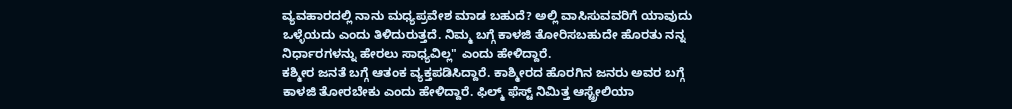ವ್ಯವಹಾರದಲ್ಲಿ ನಾನು ಮಧ್ಯಪ್ರವೇಶ ಮಾಡ ಬಹುದೆ? ಅಲ್ಲಿ ವಾಸಿಸುವವರಿಗೆ ಯಾವುದು ಒಳ್ಳೆಯದು ಎಂದು ತಿಳಿದುರುತ್ತದೆ. ನಿಮ್ಮ ಬಗ್ಗೆ ಕಾಳಜಿ ತೋರಿಸಬಹುದೇ ಹೊರತು ನನ್ನ ನಿರ್ಧಾರಗಳನ್ನು ಹೇರಲು ಸಾಧ್ಯವಿಲ್ಲ" ಎಂದು ಹೇಳಿದ್ದಾರೆ.
ಕಶ್ಮೀರ ಜನತೆ ಬಗ್ಗೆ ಆತಂಕ ವ್ಯಕ್ತಪಡಿಸಿದ್ದಾರೆ. ಕಾಶ್ಮೀರದ ಹೊರಗಿನ ಜನರು ಅವರ ಬಗ್ಗೆ ಕಾಳಜಿ ತೋರಬೇಕು ಎಂದು ಹೇಳಿದ್ದಾರೆ. ಫಿಲ್ಮ್ ಫೆಸ್ಟ್ ನಿಮಿತ್ತ ಆಸ್ಟ್ರೇಲಿಯಾ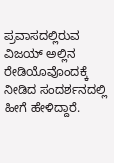ಪ್ರವಾಸದಲ್ಲಿರುವ ವಿಜಯ್ ಅಲ್ಲಿನ ರೇಡಿಯೊವೊಂದಕ್ಕೆ ನೀಡಿದ ಸಂದರ್ಶನದಲ್ಲಿ ಹೀಗೆ ಹೇಳಿದ್ದಾರೆ.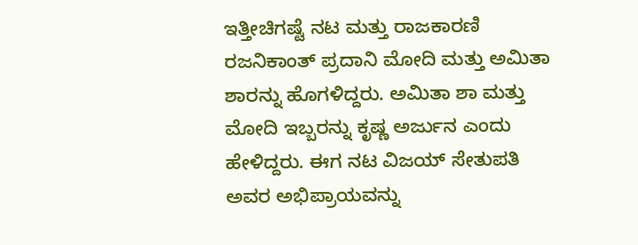ಇತ್ತೀಚಿಗಷ್ಟೆ ನಟ ಮತ್ತು ರಾಜಕಾರಣಿ ರಜನಿಕಾಂತ್ ಪ್ರದಾನಿ ಮೋದಿ ಮತ್ತು ಅಮಿತಾ ಶಾರನ್ನು ಹೊಗಳಿದ್ದರು. ಅಮಿತಾ ಶಾ ಮತ್ತು ಮೋದಿ ಇಬ್ಬರನ್ನು ಕೃಷ್ಣ ಅರ್ಜುನ ಎಂದು ಹೇಳಿದ್ದರು. ಈಗ ನಟ ವಿಜಯ್ ಸೇತುಪತಿ ಅವರ ಅಭಿಪ್ರಾಯವನ್ನು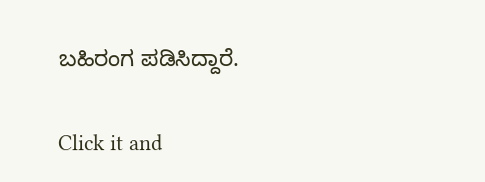ಬಹಿರಂಗ ಪಡಿಸಿದ್ದಾರೆ.


Click it and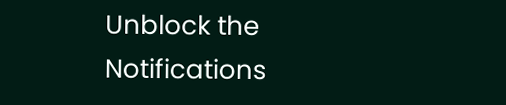Unblock the Notifications